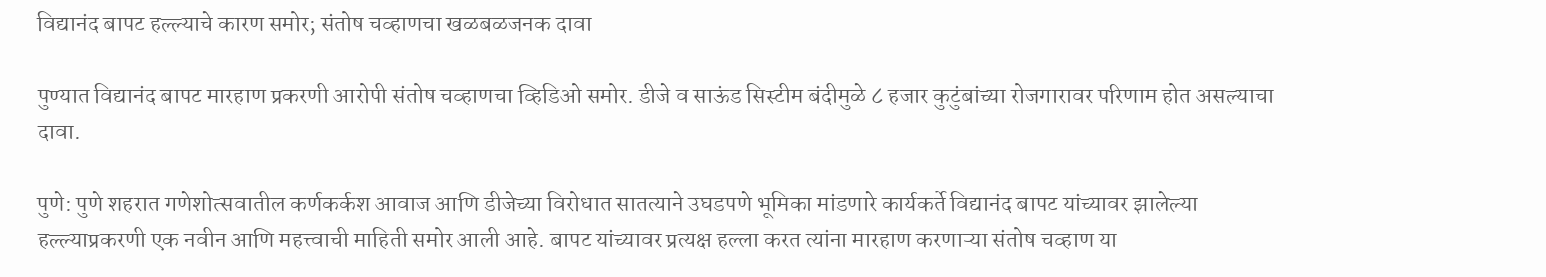विद्यानंद बापट हल्ल्याचे कारण समोर; संतोष चव्हाणचा खळबळजनक दावा

पुण्यात विद्यानंद बापट मारहाण प्रकरणी आरोपी संतोष चव्हाणचा व्हिडिओ समोर. डीजे व साऊंड सिस्टीम बंदीमुळे ८ हजार कुटुंबांच्या रोजगारावर परिणाम होत असल्याचा दावा.

पुणे: पुणे शहरात गणेशोत्सवातील कर्णकर्कश आवाज आणि डीजेच्या विरोधात सातत्याने उघडपणे भूमिका मांडणारे कार्यकर्ते विद्यानंद बापट यांच्यावर झालेल्या हल्ल्याप्रकरणी एक नवीन आणि महत्त्वाची माहिती समोर आली आहे. बापट यांच्यावर प्रत्यक्ष हल्ला करत त्यांना मारहाण करणाऱ्या संतोष चव्हाण या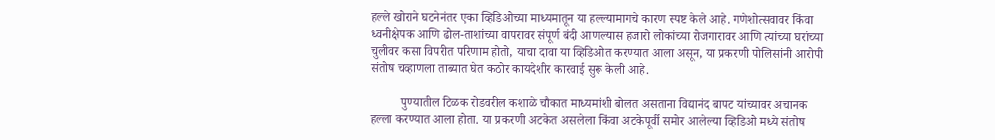हल्ले खोराने घटनेनंतर एका व्हिडिओच्या माध्यमातून या हल्ल्यामागचे कारण स्पष्ट केले आहे. गणेशोत्सवावर किंवा ध्वनीक्षेपक आणि ढोल-ताशांच्या वापरावर संपूर्ण बंदी आणल्यास हजारो लोकांच्या रोजगारावर आणि त्यांच्या घरांच्या चुलीवर कसा विपरीत परिणाम होतो, याचा दावा या व्हिडिओत करण्यात आला असून, या प्रकरणी पोलिसांनी आरोपी संतोष चव्हाणला ताब्यात घेत कठोर कायदेशीर कारवाई सुरू केली आहे.

          पुण्यातील टिळक रोडवरील कशाळे चौकात माध्यमांशी बोलत असताना विद्यानंद बापट यांच्यावर अचानक हल्ला करण्यात आला होता. या प्रकरणी अटकेत असलेला किंवा अटकेपूर्वी समोर आलेल्या व्हिडिओ मध्ये संतोष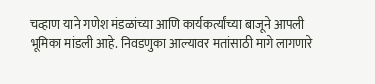चव्हाण याने गणेश मंडळांच्या आणि कार्यकर्त्यांच्या बाजूने आपली भूमिका मांडली आहे. निवडणुका आल्यावर मतांसाठी मागे लागणारे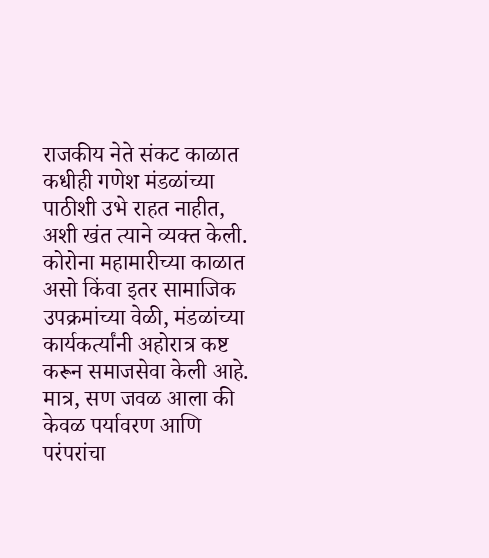राजकीय नेते संकट काळात कधीही गणेश मंडळांच्या पाठीशी उभे राहत नाहीत, अशी खंत त्याने व्यक्त केली. कोरोना महामारीच्या काळात असो किंवा इतर सामाजिक उपक्रमांच्या वेळी, मंडळांच्या कार्यकर्त्यांनी अहोरात्र कष्ट करून समाजसेवा केली आहे. मात्र, सण जवळ आला की केवळ पर्यावरण आणि परंपरांचा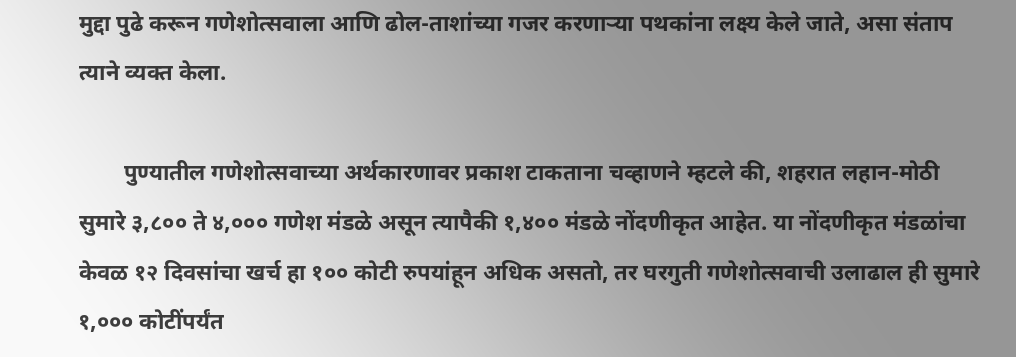मुद्दा पुढे करून गणेशोत्सवाला आणि ढोल-ताशांच्या गजर करणाऱ्या पथकांना लक्ष्य केले जाते, असा संताप त्याने व्यक्त केला.

        पुण्यातील गणेशोत्सवाच्या अर्थकारणावर प्रकाश टाकताना चव्हाणने म्हटले की, शहरात लहान-मोठी सुमारे ३,८०० ते ४,००० गणेश मंडळे असून त्यापैकी १,४०० मंडळे नोंदणीकृत आहेत. या नोंदणीकृत मंडळांचा केवळ १२ दिवसांचा खर्च हा १०० कोटी रुपयांहून अधिक असतो, तर घरगुती गणेशोत्सवाची उलाढाल ही सुमारे १,००० कोटींपर्यंत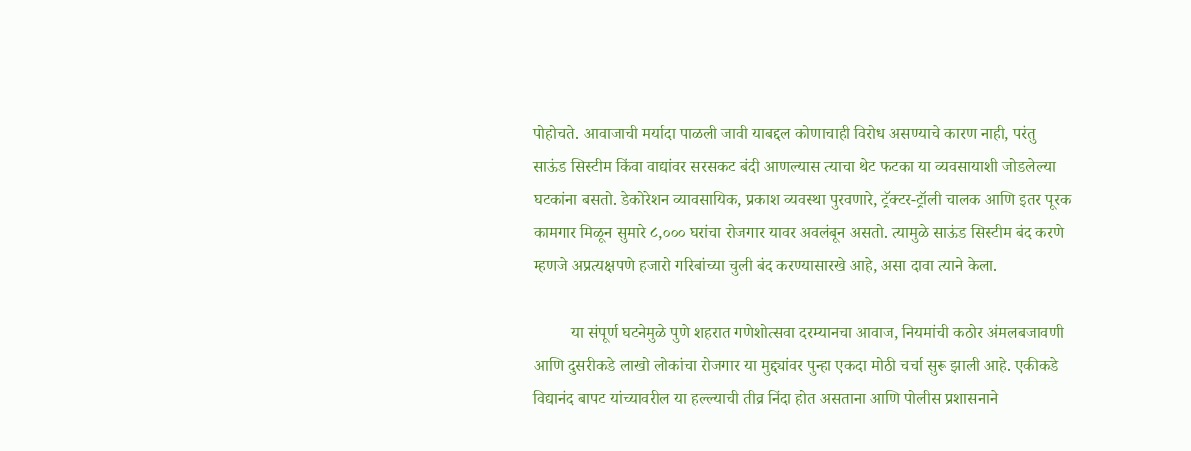पोहोचते. आवाजाची मर्यादा पाळली जावी याबद्दल कोणाचाही विरोध असण्याचे कारण नाही, परंतु साऊंड सिस्टीम किंवा वाद्यांवर सरसकट बंदी आणल्यास त्याचा थेट फटका या व्यवसायाशी जोडलेल्या घटकांना बसतो. डेकोरेशन व्यावसायिक, प्रकाश व्यवस्था पुरवणारे, ट्रॅक्टर-ट्रॉली चालक आणि इतर पूरक कामगार मिळून सुमारे ८,००० घरांचा रोजगार यावर अवलंबून असतो. त्यामुळे साऊंड सिस्टीम बंद करणे म्हणजे अप्रत्यक्षपणे हजारो गरिबांच्या चुली बंद करण्यासारखे आहे, असा दावा त्याने केला.

         या संपूर्ण घटनेमुळे पुणे शहरात गणेशोत्सवा दरम्यानचा आवाज, नियमांची कठोर अंमलबजावणी आणि दुसरीकडे लाखो लोकांचा रोजगार या मुद्द्यांवर पुन्हा एकदा मोठी चर्चा सुरू झाली आहे. एकीकडे विद्यानंद बापट यांच्यावरील या हल्ल्याची तीव्र निंदा होत असताना आणि पोलीस प्रशासनाने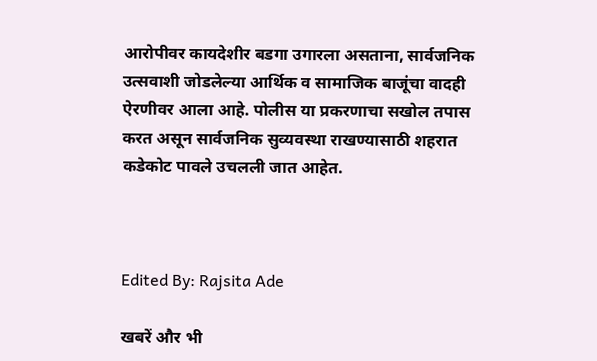आरोपीवर कायदेशीर बडगा उगारला असताना, सार्वजनिक उत्सवाशी जोडलेल्या आर्थिक व सामाजिक बाजूंचा वादही ऐरणीवर आला आहे. पोलीस या प्रकरणाचा सखोल तपास करत असून सार्वजनिक सुव्यवस्था राखण्यासाठी शहरात कडेकोट पावले उचलली जात आहेत.



Edited By: Rajsita Ade

खबरें और भी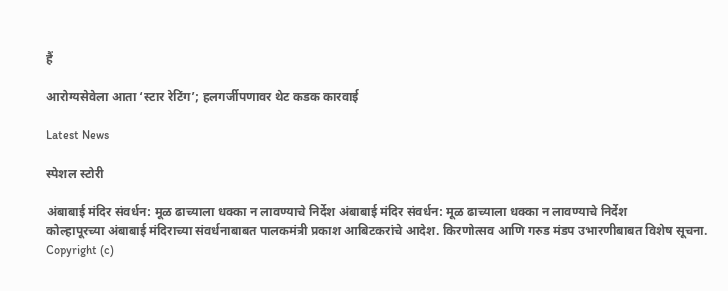हैं

आरोग्यसेवेला आता ‘स्टार रेटिंग’; हलगर्जीपणावर थेट कडक कारवाई

Latest News

स्पेशल स्टोरी

अंबाबाई मंदिर संवर्धन: मूळ ढाच्याला धक्का न लावण्याचे निर्देश अंबाबाई मंदिर संवर्धन: मूळ ढाच्याला धक्का न लावण्याचे निर्देश
कोल्हापूरच्या अंबाबाई मंदिराच्या संवर्धनाबाबत पालकमंत्री प्रकाश आबिटकरांचे आदेश. किरणोत्सव आणि गरुड मंडप उभारणीबाबत विशेष सूचना.
Copyright (c)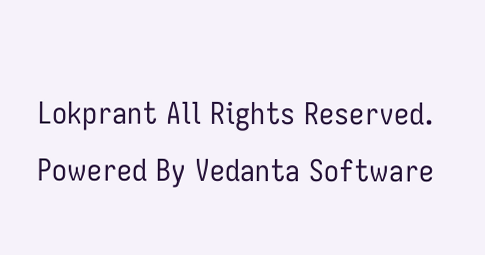Lokprant All Rights Reserved.
Powered By Vedanta Software